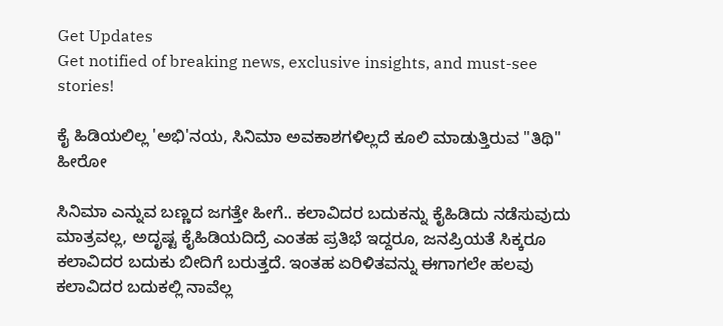Get Updates
Get notified of breaking news, exclusive insights, and must-see stories!

ಕೈ ಹಿಡಿಯಲಿಲ್ಲ 'ಅಭಿ'ನಯ, ಸಿನಿಮಾ ಅವಕಾಶಗಳಿಲ್ಲದೆ ಕೂಲಿ ಮಾಡುತ್ತಿರುವ "ತಿಥಿ" ಹೀರೋ

ಸಿನಿಮಾ ಎನ್ನುವ ಬಣ್ಣದ ಜಗತ್ತೇ ಹೀಗೆ.. ಕಲಾವಿದರ ಬದುಕನ್ನು ಕೈಹಿಡಿದು ನಡೆಸುವುದು ಮಾತ್ರವಲ್ಲ, ಅದೃಷ್ಟ ಕೈಹಿಡಿಯದಿದ್ರೆ ಎಂತಹ ಪ್ರತಿಭೆ ಇದ್ದರೂ, ಜನಪ್ರಿಯತೆ ಸಿಕ್ಕರೂ ಕಲಾವಿದರ ಬದುಕು ಬೀದಿಗೆ ಬರುತ್ತದೆ. ಇಂತಹ ಏರಿಳಿತವನ್ನು ಈಗಾಗಲೇ ಹಲವು ಕಲಾವಿದರ ಬದುಕಲ್ಲಿ ನಾವೆಲ್ಲ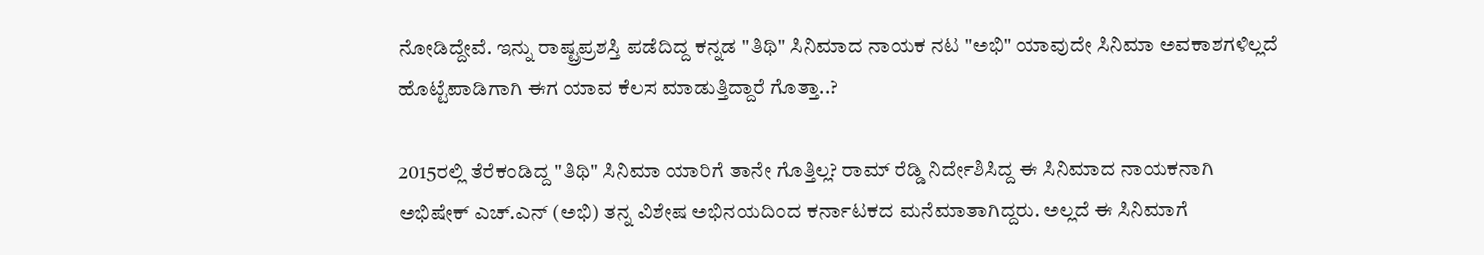ನೋಡಿದ್ದೇವೆ. ಇನ್ನು ರಾಷ್ಟ್ರಪ್ರಶಸ್ತಿ ಪಡೆದಿದ್ದ ಕನ್ನಡ "ತಿಥಿ" ಸಿನಿಮಾದ ನಾಯಕ ನಟ "ಅಭಿ" ಯಾವುದೇ ಸಿನಿಮಾ ಅವಕಾಶಗಳಿಲ್ಲದೆ ಹೊಟ್ಟೆಪಾಡಿಗಾಗಿ ಈಗ ಯಾವ ಕೆಲಸ ಮಾಡುತ್ತಿದ್ದಾರೆ ಗೊತ್ತಾ..?

2015ರಲ್ಲಿ ತೆರೆಕಂಡಿದ್ದ "ತಿಥಿ" ಸಿನಿಮಾ ಯಾರಿಗೆ ತಾನೇ ಗೊತ್ತಿಲ್ಲ? ರಾಮ್ ರೆಡ್ಡಿ ನಿರ್ದೇಶಿಸಿದ್ದ ಈ ಸಿನಿಮಾದ ನಾಯಕನಾಗಿ ಅಭಿಷೇಕ್ ಎಚ್.ಎನ್ (ಅಭಿ) ತನ್ನ ವಿಶೇಷ ಅಭಿನಯದಿಂದ ಕರ್ನಾಟಕದ ಮನೆಮಾತಾಗಿದ್ದರು. ಅಲ್ಲದೆ ಈ ಸಿನಿಮಾಗೆ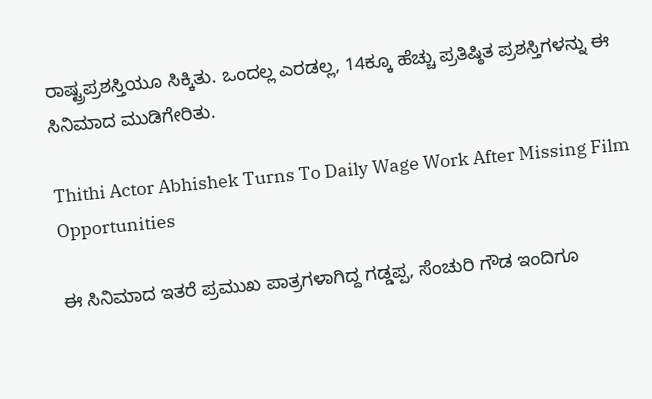ರಾಷ್ಟ್ರಪ್ರಶಸ್ತಿಯೂ ಸಿಕ್ಕಿತು. ಒಂದಲ್ಲ ಎರಡಲ್ಲ, 14ಕ್ಕೂ ಹೆಚ್ಚು ಪ್ರತಿಷ್ಠಿತ ಪ್ರಶಸ್ತಿಗಳನ್ನು ಈ ಸಿನಿಮಾದ ಮುಡಿಗೇರಿತು.

Thithi Actor Abhishek Turns To Daily Wage Work After Missing Film Opportunities

ಈ ಸಿನಿಮಾದ ಇತರೆ ಪ್ರಮುಖ ಪಾತ್ರಗಳಾಗಿದ್ದ ಗಡ್ಡಪ್ಪ, ಸೆಂಚುರಿ ಗೌಡ ಇಂದಿಗೂ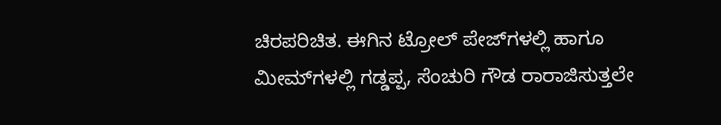ಚಿರಪರಿಚಿತ. ಈಗಿನ ಟ್ರೋಲ್‌ ಪೇಜ್‌ಗಳಲ್ಲಿ ಹಾಗೂ ಮೀಮ್‌ಗಳಲ್ಲಿ ಗಡ್ಡಪ್ಪ, ಸೆಂಚುರಿ ಗೌಡ ರಾರಾಜಿಸುತ್ತಲೇ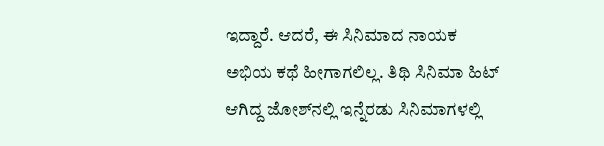ಇದ್ದಾರೆ. ಆದರೆ, ಈ ಸಿನಿಮಾದ ನಾಯಕ ಅಭಿಯ ಕಥೆ ಹೀಗಾಗಲಿಲ್ಲ. ತಿಥಿ ಸಿನಿಮಾ ಹಿಟ್‌ ಆಗಿದ್ದ ಜೋಶ್‌ನಲ್ಲಿ ಇನ್ನೆರಡು ಸಿನಿಮಾಗಳಲ್ಲಿ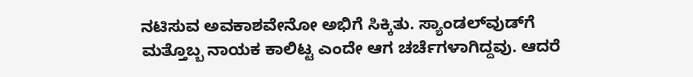ನಟಿಸುವ ಅವಕಾಶವೇನೋ ಅಭಿಗೆ ಸಿಕ್ಕಿತು. ಸ್ಯಾಂಡಲ್‌ವುಡ್‌ಗೆ ಮತ್ತೊಬ್ಬ ನಾಯಕ ಕಾಲಿಟ್ಟ ಎಂದೇ ಆಗ ಚರ್ಚೆಗಳಾಗಿದ್ದವು. ಆದರೆ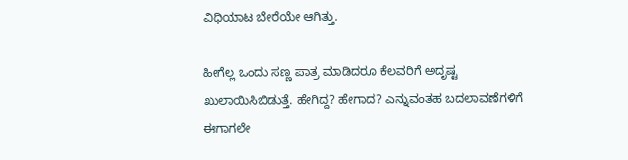ವಿಧಿಯಾಟ ಬೇರೆಯೇ ಆಗಿತ್ತು.

ಹೀಗೆಲ್ಲ ಒಂದು ಸಣ್ಣ ಪಾತ್ರ ಮಾಡಿದರೂ ಕೆಲವರಿಗೆ ಅದೃಷ್ಟ ಖುಲಾಯಿಸಿಬಿಡುತ್ತೆ. ಹೇಗಿದ್ದ? ಹೇಗಾದ? ಎನ್ನುವಂತಹ ಬದಲಾವಣೆಗಳಿಗೆ ಈಗಾಗಲೇ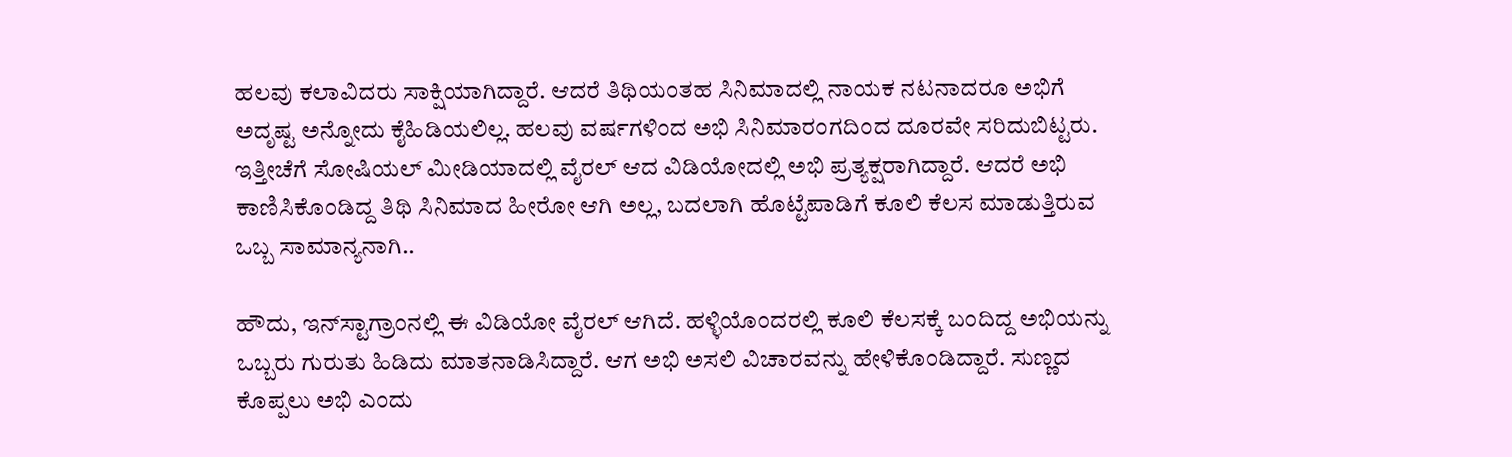ಹಲವು ಕಲಾವಿದರು ಸಾಕ್ಷಿಯಾಗಿದ್ದಾರೆ. ಆದರೆ ತಿಥಿಯಂತಹ ಸಿನಿಮಾದಲ್ಲಿ ನಾಯಕ ನಟನಾದರೂ ಅಭಿಗೆ ಅದೃಷ್ಟ ಅನ್ನೋದು ಕೈಹಿಡಿಯಲಿಲ್ಲ. ಹಲವು ವರ್ಷಗಳಿಂದ ಅಭಿ ಸಿನಿಮಾರಂಗದಿಂದ ದೂರವೇ ಸರಿದುಬಿಟ್ಟರು. ಇತ್ತೀಚೆಗೆ ಸೋಷಿಯಲ್‌ ಮೀಡಿಯಾದಲ್ಲಿ ವೈರಲ್‌ ಆದ ವಿಡಿಯೋದಲ್ಲಿ ಅಭಿ ಪ್ರತ್ಯಕ್ಷರಾಗಿದ್ದಾರೆ. ಆದರೆ ಅಭಿ ಕಾಣಿಸಿಕೊಂಡಿದ್ದ ತಿಥಿ ಸಿನಿಮಾದ ಹೀರೋ ಆಗಿ ಅಲ್ಲ, ಬದಲಾಗಿ ಹೊಟ್ಟೆಪಾಡಿಗೆ ಕೂಲಿ ಕೆಲಸ ಮಾಡುತ್ತಿರುವ ಒಬ್ಬ ಸಾಮಾನ್ಯನಾಗಿ..

ಹೌದು, ಇನ್‌ಸ್ಟಾಗ್ರಾಂನಲ್ಲಿ ಈ ವಿಡಿಯೋ ವೈರಲ್‌ ಆಗಿದೆ. ಹಳ್ಳಿಯೊಂದರಲ್ಲಿ ಕೂಲಿ ಕೆಲಸಕ್ಕೆ ಬಂದಿದ್ದ ಅಭಿಯನ್ನು ಒಬ್ಬರು ಗುರುತು ಹಿಡಿದು ಮಾತನಾಡಿಸಿದ್ದಾರೆ. ಆಗ ಅಭಿ ಅಸಲಿ ವಿಚಾರವನ್ನು ಹೇಳಿಕೊಂಡಿದ್ದಾರೆ. ಸುಣ್ಣದ ಕೊಪ್ಪಲು ಅಭಿ ಎಂದು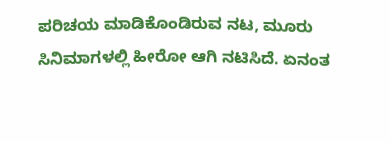ಪರಿಚಯ ಮಾಡಿಕೊಂಡಿರುವ ನಟ, ಮೂರು ಸಿನಿಮಾಗಳಲ್ಲಿ ಹೀರೋ ಆಗಿ ನಟಿಸಿದೆ. ಏನಂತ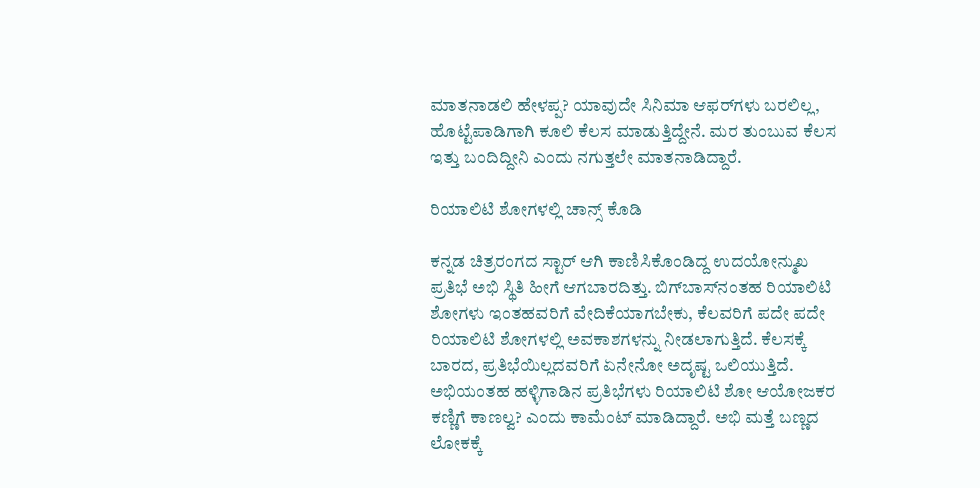ಮಾತನಾಡಲಿ ಹೇಳಪ್ಪ? ಯಾವುದೇ ಸಿನಿಮಾ ಆಫರ್‌ಗಳು ಬರಲಿಲ್ಲ, ಹೊಟ್ಟೆಪಾಡಿಗಾಗಿ ಕೂಲಿ ಕೆಲಸ ಮಾಡುತ್ತಿದ್ದೇನೆ. ಮರ ತುಂಬುವ ಕೆಲಸ ಇತ್ತು ಬಂದಿದ್ದೀನಿ ಎಂದು ನಗುತ್ತಲೇ ಮಾತನಾಡಿದ್ದಾರೆ.

ರಿಯಾಲಿಟಿ ಶೋಗಳಲ್ಲಿ ಚಾನ್ಸ್‌ ಕೊಡಿ

ಕನ್ನಡ ಚಿತ್ರರಂಗದ ಸ್ಟಾರ್‌ ಆಗಿ ಕಾಣಿಸಿಕೊಂಡಿದ್ದ ಉದಯೋನ್ಮುಖ ಪ್ರತಿಭೆ ಅಭಿ ಸ್ಥಿತಿ ಹೀಗೆ ಆಗಬಾರದಿತ್ತು. ಬಿಗ್‌ಬಾಸ್‌ನಂತಹ ರಿಯಾಲಿಟಿ ಶೋಗಳು ಇಂತಹವರಿಗೆ ವೇದಿಕೆಯಾಗಬೇಕು, ಕೆಲವರಿಗೆ ಪದೇ ಪದೇ ರಿಯಾಲಿಟಿ ಶೋಗಳಲ್ಲಿ ಅವಕಾಶಗಳನ್ನು ನೀಡಲಾಗುತ್ತಿದೆ. ಕೆಲಸಕ್ಕೆ ಬಾರದ, ಪ್ರತಿಭೆಯಿಲ್ಲದವರಿಗೆ ಏನೇನೋ ಅದೃಷ್ಟ ಒಲಿಯುತ್ತಿದೆ. ಅಭಿಯಂತಹ ಹಳ್ಳಿಗಾಡಿನ ಪ್ರತಿಭೆಗಳು ರಿಯಾಲಿಟಿ ಶೋ ಆಯೋಜಕರ ಕಣ್ಣಿಗೆ ಕಾಣಲ್ವ? ಎಂದು ಕಾಮೆಂಟ್‌ ಮಾಡಿದ್ದಾರೆ. ಅಭಿ ಮತ್ತೆ ಬಣ್ಣದ ಲೋಕಕ್ಕೆ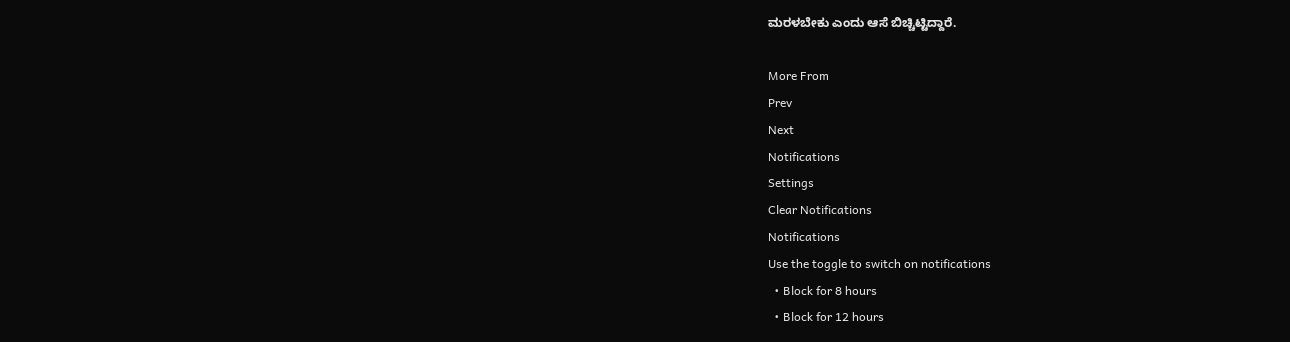ಮರಳಬೇಕು ಎಂದು ಆಸೆ ಬಿಚ್ಚಿಟ್ಟಿದ್ದಾರೆ.

More From
Prev
Next
Notifications
Settings
Clear Notifications
Notifications
Use the toggle to switch on notifications
  • Block for 8 hours
  • Block for 12 hours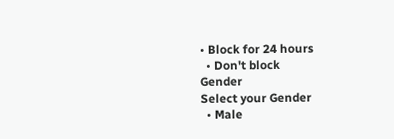• Block for 24 hours
  • Don't block
Gender
Select your Gender
  • Male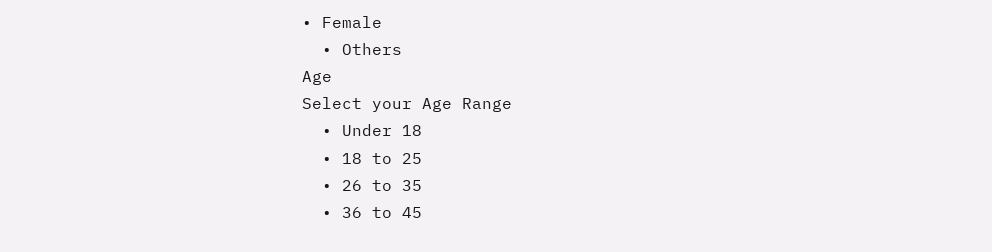• Female
  • Others
Age
Select your Age Range
  • Under 18
  • 18 to 25
  • 26 to 35
  • 36 to 45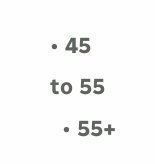• 45 to 55
  • 55+